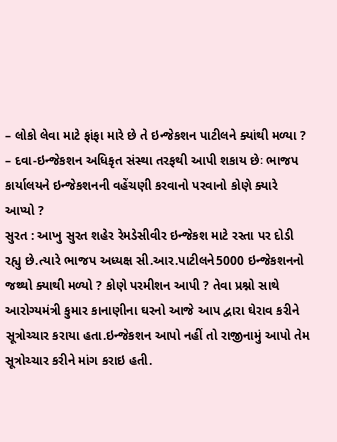– લોકો લેવા માટે ફાંફા મારે છે તે ઇન્જેકશન પાટીલને ક્યાંથી મળ્યા ?
– દવા-ઇન્જેકશન અધિકૃત સંસ્થા તરફથી આપી શકાય છેઃ ભાજપ કાર્યાલયને ઇન્જેકશનની વહેંચણી કરવાનો પરવાનો કોણે ક્યારે આપ્યો ?
સુરત : આખુ સુરત શહેર રેમડેસીવીર ઇન્જેકશ માટે રસ્તા પર દોડી રહ્યુ છે.ત્યારે ભાજપ અધ્યક્ષ સી.આર.પાટીલને5000 ઇન્જેકશનનો જથ્થો ક્યાથી મળ્યો ? કોણે પરમીશન આપી ? તેવા પ્રશ્નો સાથે આરોગ્યમંત્રી કુમાર કાનાણીના ઘરનો આજે આપ દ્વારા ઘેરાવ કરીને સૂત્રોચ્ચાર કરાયા હતા.ઇન્જેકશન આપો નહીં તો રાજીનામું આપો તેમ સૂત્રોચ્ચાર કરીને માંગ કરાઇ હતી.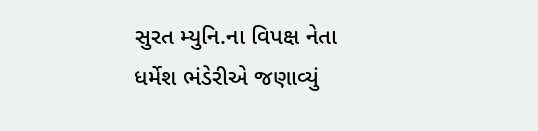સુરત મ્યુનિ.ના વિપક્ષ નેતા ધર્મેશ ભંડેરીએ જણાવ્યું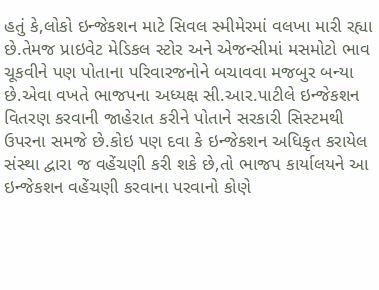હતું કે,લોકો ઇન્જેકશન માટે સિવલ સ્મીમેરમાં વલખા મારી રહ્યા છે.તેમજ પ્રાઇવેટ મેડિકલ સ્ટોર અને એજન્સીમાં મસમોટો ભાવ ચૂકવીને પણ પોતાના પરિવારજનોને બચાવવા મજબુર બન્યા છે.એવા વખતે ભાજપના અધ્યક્ષ સી.આર.પાટીલે ઇન્જેકશન વિતરણ કરવાની જાહેરાત કરીને પોતાને સરકારી સિસ્ટમથી ઉપરના સમજે છે.કોઇ પણ દવા કે ઇન્જેકશન અધિકૃત કરાયેલ સંસ્થા દ્વારા જ વહેંચણી કરી શકે છે,તો ભાજપ કાર્યાલયને આ ઇન્જેકશન વહેંચણી કરવાના પરવાનો કોણે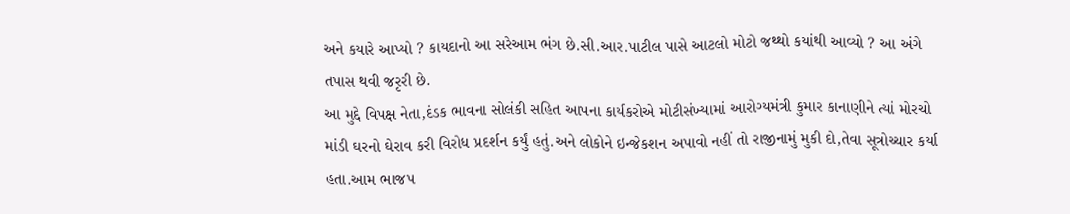અને કયારે આપ્યો ? કાયદાનો આ સરેઆમ ભંગ છે.સી.આર.પાટીલ પાસે આટલો મોટો જથ્થો કયાંથી આવ્યો ? આ અંગે તપાસ થવી જરૃરી છે.
આ મુદ્દે વિપક્ષ નેતા,દંડક ભાવના સોલંકી સહિત આપના કાર્યકરોએ મોટીસંખ્યામાં આરોગ્યમંત્રી કુમાર કાનાણીને ત્યાં મોરચો માંડી ઘરનો ઘેરાવ કરી વિરોધ પ્રદર્શન કર્યું હતું.અને લોકોને ઇન્જેકશન અપાવો નહીં તો રાજીનામું મુકી દો,તેવા સૂત્રોચ્ચાર કર્યા હતા.આમ ભાજપ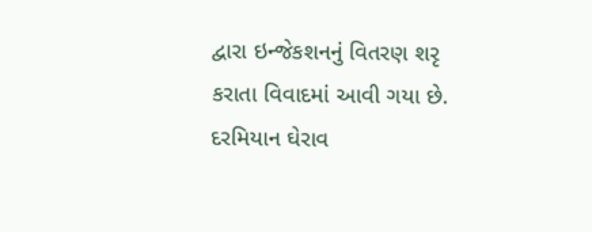દ્વારા ઇન્જેકશનનું વિતરણ શરૃ કરાતા વિવાદમાં આવી ગયા છે. દરમિયાન ઘેરાવ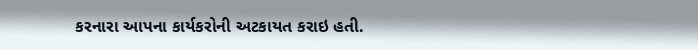કરનારા આપના કાર્યકરોની અટકાયત કરાઇ હતી.